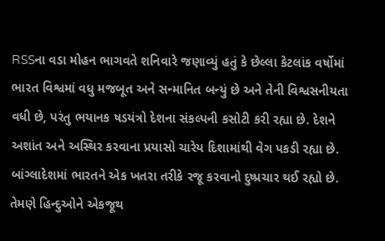RSSના વડા મોહન ભાગવતે શનિવારે જણાવ્યું હતું કે છેલ્લા કેટલાંક વર્ષોમાં ભારત વિશ્વમાં વધુ મજબૂત અને સન્માનિત બન્યું છે અને તેની વિશ્વસનીયતા વધી છે, પરંતુ ભયાનક ષડયંત્રો દેશના સંકલ્પની કસોટી કરી રહ્યા છે. દેશને અશાંત અને અસ્થિર કરવાના પ્રયાસો ચારેય દિશામાંથી વેગ પકડી રહ્યા છે. બાંગ્લાદેશમાં ભારતને એક ખતરા તરીકે રજૂ કરવાનો દુષ્પ્રચાર થઈ રહ્યો છે. તેમણે હિન્દુઓને એકજૂથ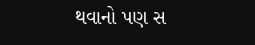થવાનો પણ સ